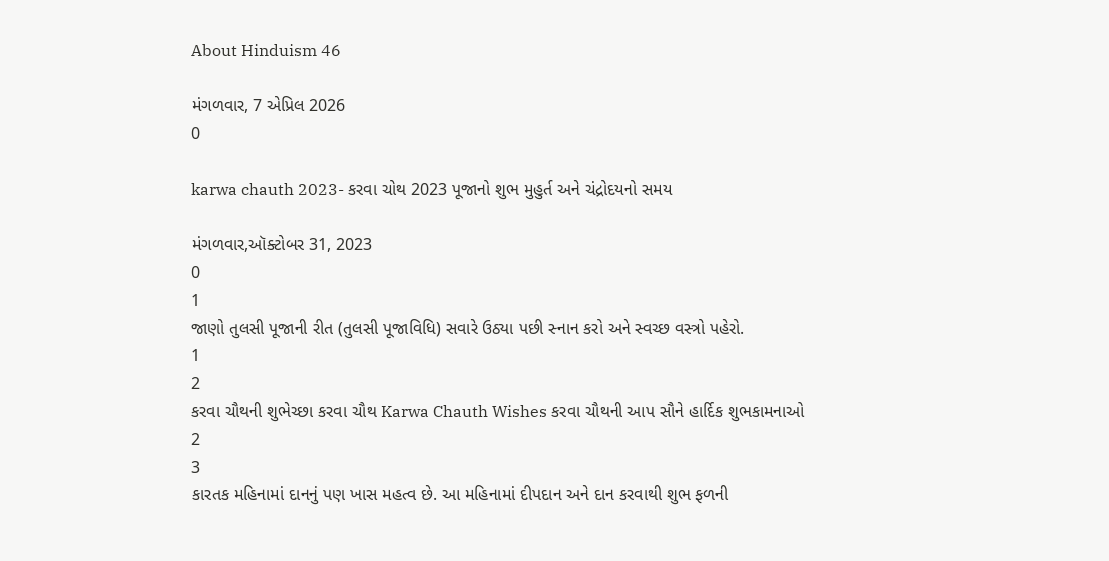About Hinduism 46

મંગળવાર, 7 એપ્રિલ 2026
0

karwa chauth 2023- કરવા ચોથ 2023 પૂજાનો શુભ મુહુર્ત અને ચંદ્રોદયનો સમય

મંગળવાર,ઑક્ટોબર 31, 2023
0
1
જાણો તુલસી પૂજાની રીત (તુલસી પૂજાવિધિ) સવારે ઉઠ્યા પછી સ્નાન કરો અને સ્વચ્છ વસ્ત્રો પહેરો.
1
2
કરવા ચૌથની શુભેચ્છા કરવા ચૌથ Karwa Chauth Wishes કરવા ચૌથની આપ સૌને હાર્દિક શુભકામનાઓ
2
3
કારતક મહિનામાં દાનનું પણ ખાસ મહત્વ છે. આ મહિનામાં દીપદાન અને દાન કરવાથી શુભ ફળની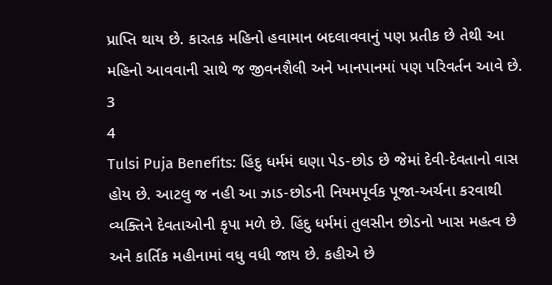પ્રાપ્તિ થાય છે. કારતક મહિનો હવામાન બદલાવવાનું પણ પ્રતીક છે તેથી આ મહિનો આવવાની સાથે જ જીવનશૈલી અને ખાનપાનમાં પણ પરિવર્તન આવે છે.
3
4
Tulsi Puja Benefits: હિંદુ ધર્મમં ઘણા પેડ-છોડ છે જેમાં દેવી-દેવતાનો વાસ હોય છે. આટલુ જ નહી આ ઝાડ-છોડની નિયમપૂર્વક પૂજા-અર્ચના કરવાથી વ્યક્તિને દેવતાઓની કૃપા મળે છે. હિંદુ ધર્મમાં તુલસીન છોડનો ખાસ મહત્વ છે અને કાર્તિક મહીનામાં વધુ વધી જાય છે. કહીએ છે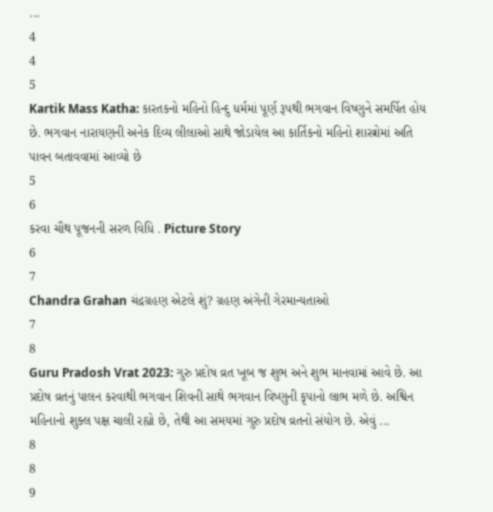...
4
4
5
Kartik Mass Katha: કારતકનો મહિનો હિન્દુ ધર્મમાં પૂર્ણ રૂપથી ભગવાન વિષ્ણુને સમર્પિત હોય છે. ભગવાન નારાયણની અનેક દિવ્ય લીલાઓ સાથે જોડાયેલ આ કાર્તિકનો મહિનો શાસ્ત્રોમાં અતિ પાવન બતાવવામાં આવ્યો છે
5
6
કરવા ચૌથ પૂજનની સરળ વિધિ . Picture Story
6
7
Chandra Grahan ચંદ્રગ્રહણ એટલે શું? ગ્રહણ અંગેની ગેરમાન્યતાઓ
7
8
Guru Pradosh Vrat 2023: ગુરુ પ્રદોષ વ્રત ખૂબ જ શુભ અને શુભ માનવામાં આવે છે. આ પ્રદોષ વ્રતનું પાલન કરવાથી ભગવાન શિવની સાથે ભગવાન વિષ્ણુની કૃપાનો લાભ મળે છે. અશ્વિન મહિનાનો શુક્લ પક્ષ ચાલી રહ્યો છે, તેથી આ સમયમાં ગુરુ પ્રદોષ વ્રતનો સંયોગ છે. એવું ...
8
8
9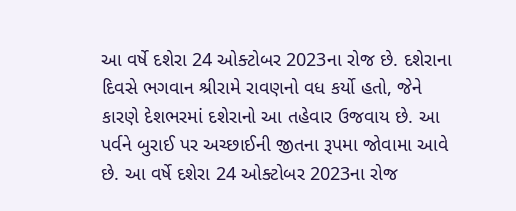આ વર્ષે દશેરા 24 ઓક્ટોબર 2023ના રોજ છે. દશેરાના દિવસે ભગવાન શ્રીરામે રાવણનો વધ કર્યો હતો, જેને કારણે દેશભરમાં દશેરાનો આ તહેવાર ઉજવાય છે. આ પર્વને બુરાઈ પર અચ્છાઈની જીતના રૂપમા જોવામા આવે છે. આ વર્ષે દશેરા 24 ઓક્ટોબર 2023ના રોજ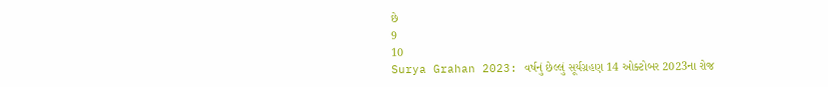છે
9
10
Surya Grahan 2023: વર્ષનું છેલ્લું સૂર્યગ્રહણ 14 ઓક્ટોબર 2023ના રોજ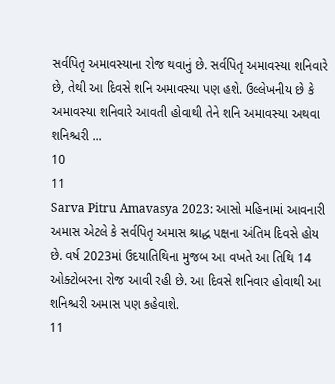સર્વપિતૃ અમાવસ્યાના રોજ થવાનું છે. સર્વપિતૃ અમાવસ્યા શનિવારે છે, તેથી આ દિવસે શનિ અમાવસ્યા પણ હશે. ઉલ્લેખનીય છે કે અમાવસ્યા શનિવારે આવતી હોવાથી તેને શનિ અમાવસ્યા અથવા શનિશ્ચરી ...
10
11
Sarva Pitru Amavasya 2023: આસો મહિનામાં આવનારી અમાસ એટલે કે સર્વપિતૃ અમાસ શ્રાદ્ધ પક્ષના અંતિમ દિવસે હોય છે. વર્ષ 2023માં ઉદયાતિથિના મુજબ આ વખતે આ તિથિ 14 ઓક્ટોબરના રોજ આવી રહી છે. આ દિવસે શનિવાર હોવાથી આ શનિશ્ચરી અમાસ પણ કહેવાશે.
11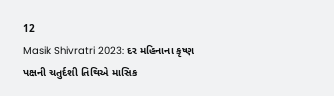12
Masik Shivratri 2023: દર મહિનાના કૃષ્ણ પક્ષની ચતુર્દશી તિથિએ માસિક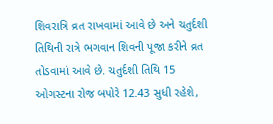શિવરાત્રિ વ્રત રાખવામાં આવે છે અને ચતુર્દશી તિથિની રાત્રે ભગવાન શિવની પૂજા કરીને વ્રત તોડવામાં આવે છે. ચતુર્દશી તિથિ 15 ઓગસ્ટના રોજ બપોરે 12.43 સુધી રહેશે,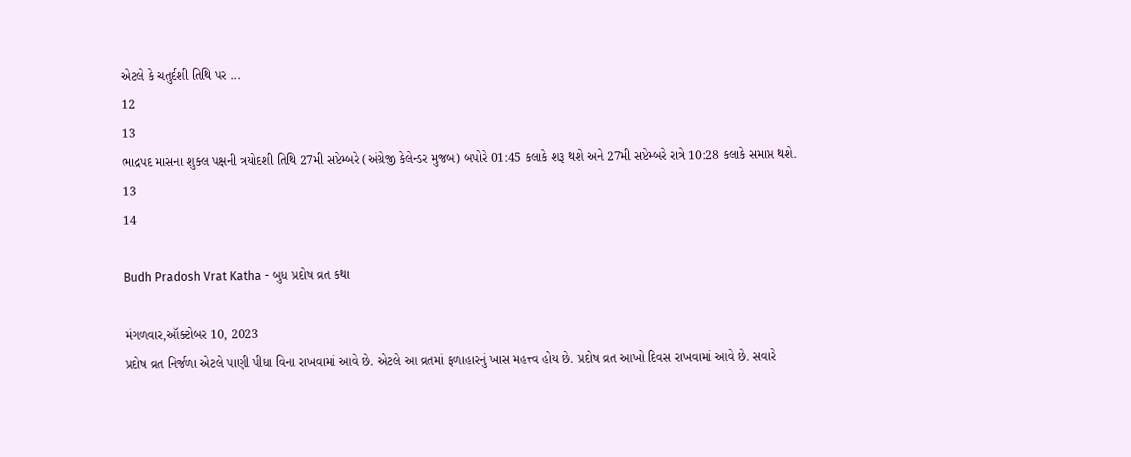એટલે કે ચતુર્દશી તિથિ પર ...
12
13
ભાદ્રપદ માસના શુક્લ પક્ષની ત્રયોદશી તિથિ 27મી સપ્ટેમ્બરે (અંગ્રેજી કેલેન્ડર મુજબ) બપોરે 01:45 કલાકે શરૂ થશે અને 27મી સપ્ટેમ્બરે રાત્રે 10:28 કલાકે સમાપ્ત થશે.
13
14

Budh Pradosh Vrat Katha - બુધ પ્રદોષ વ્રત કથા

મંગળવાર,ઑક્ટોબર 10, 2023
પ્રદોષ વ્રત નિર્જળા એટલે પાણી પીધા વિના રાખવામાં આવે છે. એટલે આ વ્રતમાં ફળાહારનું ખાસ મહત્ત્વ હોય છે. પ્રદોષ વ્રત આખો દિવસ રાખવામાં આવે છે. સવારે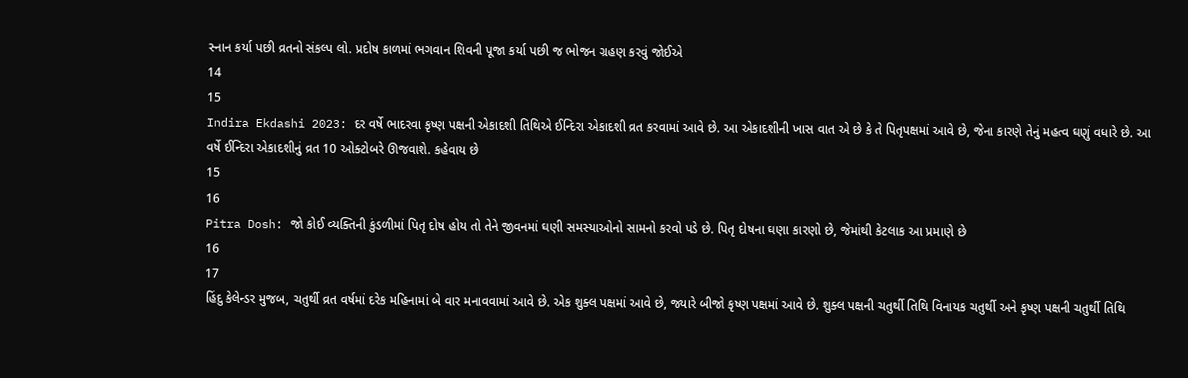સ્નાન કર્યા પછી વ્રતનો સંકલ્પ લો. પ્રદોષ કાળમાં ભગવાન શિવની પૂજા કર્યા પછી જ ભોજન ગ્રહણ કરવું જોઈએ
14
15
Indira Ekdashi 2023: દર વર્ષે ભાદરવા કૃષ્ણ પક્ષની એકાદશી તિથિએ ઈન્દિરા એકાદશી વ્રત કરવામાં આવે છે. આ એકાદશીની ખાસ વાત એ છે કે તે પિતૃપક્ષમાં આવે છે, જેના કારણે તેનું મહત્વ ઘણું વધારે છે. આ વર્ષે ઈન્દિરા એકાદશીનું વ્રત 10 ઓક્ટોબરે ઊજવાશે. કહેવાય છે
15
16
Pitra Dosh: જો કોઈ વ્યક્તિની કુંડળીમાં પિતૃ દોષ હોય તો તેને જીવનમાં ઘણી સમસ્યાઓનો સામનો કરવો પડે છે. પિતૃ દોષના ઘણા કારણો છે, જેમાંથી કેટલાક આ પ્રમાણે છે
16
17
હિંદુ કેલેન્ડર મુજબ, ચતુર્થી વ્રત વર્ષમાં દરેક મહિનામાં બે વાર મનાવવામાં આવે છે. એક શુક્લ પક્ષમાં આવે છે, જ્યારે બીજો કૃષ્ણ પક્ષમાં આવે છે. શુક્લ પક્ષની ચતુર્થી તિથિ વિનાયક ચતુર્થી અને કૃષ્ણ પક્ષની ચતુર્થી તિથિ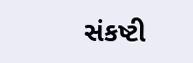સંકષ્ટી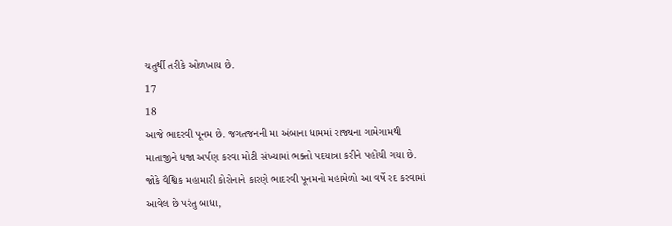ચતુર્થી તરીકે ઓળખાય છે.
17
18
આજે ભાદરવી પૂનમ છે. જગતજનની મા અંબાના ધામમાં રાજ્યના ગામેગામથી માતાજીને ધજા અર્પણ કરવા મોટી સંખ્યામાં ભક્તો પદયાત્રા કરીને પહોંચી ગયા છે. જોકે વૈશ્વિક મહામારી કોરોનાને કારણે ભાદરવી પૂનમનો મહામેળો આ વર્ષે રદ કરવામાં આવેલ છે પરંતુ બાધા,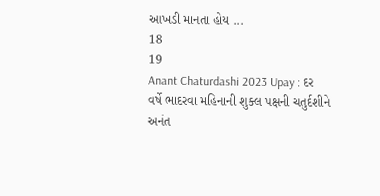આખડી માનતા હોય ...
18
19
Anant Chaturdashi 2023 Upay : દર વર્ષે ભાદરવા મહિનાની શુક્લ પક્ષની ચતુર્દશીને અનંત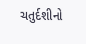ચતુર્દશીનો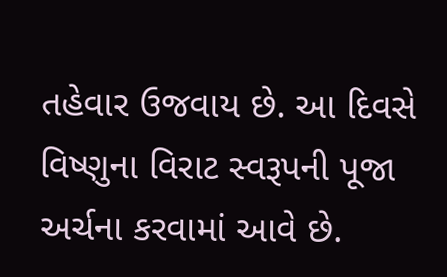તહેવાર ઉજવાય છે. આ દિવસે વિષ્ણુના વિરાટ સ્વરૂપની પૂજા અર્ચના કરવામાં આવે છે.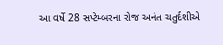આ વર્ષે 28 સપ્ટેમ્બરના રોજ અનંત ચતુર્દશીએ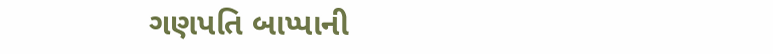ગણપતિ બાપ્પાની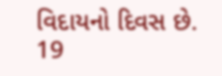વિદાયનો દિવસ છે.
19